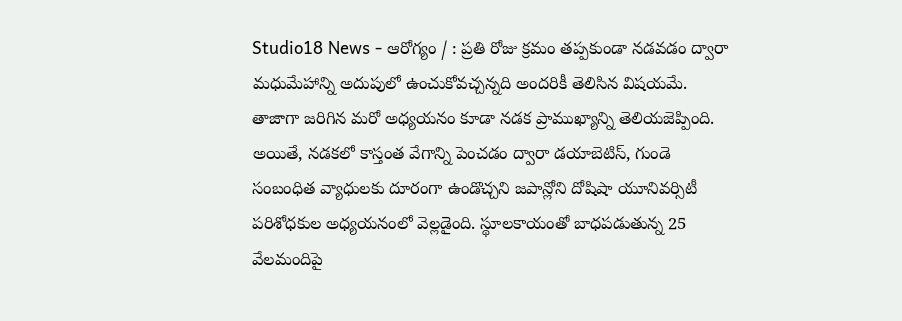Studio18 News - ఆరోగ్యం / : ప్రతి రోజు క్రమం తప్పకుండా నడవడం ద్వారా మధుమేహాన్ని అదుపులో ఉంచుకోవచ్చన్నది అందరికీ తెలిసిన విషయమే. తాజాగా జరిగిన మరో అధ్యయనం కూడా నడక ప్రాముఖ్యాన్ని తెలియజెప్పింది. అయితే, నడకలో కాస్తంత వేగాన్ని పెంచడం ద్వారా డయాబెటిస్, గుండె సంబంధిత వ్యాధులకు దూరంగా ఉండొచ్చని జపాన్లోని దోషిషా యూనివర్సిటీ పరిశోధకుల అధ్యయనంలో వెల్లడైంది. స్థూలకాయంతో బాధపడుతున్న 25 వేలమందిపై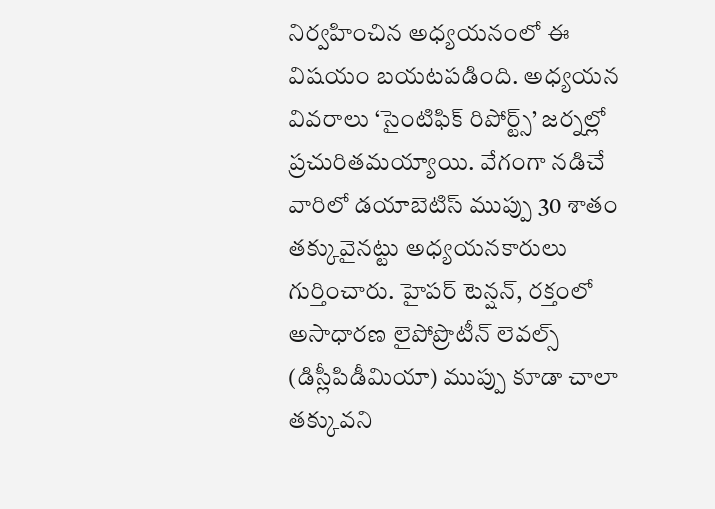నిర్వహించిన అధ్యయనంలో ఈ విషయం బయటపడింది. అధ్యయన వివరాలు ‘సైంటిఫిక్ రిపోర్ట్స్’ జర్నల్లో ప్రచురితమయ్యాయి. వేగంగా నడిచే వారిలో డయాబెటిస్ ముప్పు 30 శాతం తక్కువైనట్టు అధ్యయనకారులు గుర్తించారు. హైపర్ టెన్షన్, రక్తంలో అసాధారణ లైపోప్రొటీన్ లెవల్స్ (డిస్లీపిడీమియా) ముప్పు కూడా చాలా తక్కువని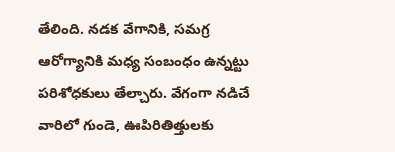తేలింది. నడక వేగానికి, సమగ్ర ఆరోగ్యానికి మధ్య సంబంధం ఉన్నట్టు పరిశోధకులు తేల్చారు. వేగంగా నడిచే వారిలో గుండె, ఊపిరితిత్తులకు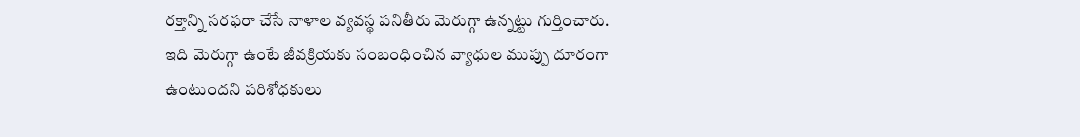రక్తాన్ని సరఫరా చేసే నాళాల వ్యవస్థ పనితీరు మెరుగ్గా ఉన్నట్టు గుర్తించారు. ఇది మెరుగ్గా ఉంటే జీవక్రియకు సంబంధించిన వ్యాధుల ముప్పు దూరంగా ఉంటుందని పరిశోధకులు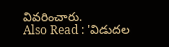వివరించారు.
Also Read : 'విడుదల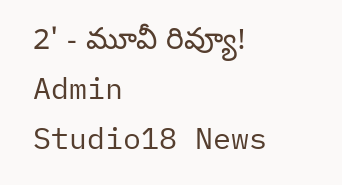2' - మూవీ రివ్యూ!
Admin
Studio18 News